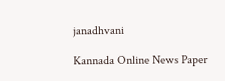janadhvani

Kannada Online News Paper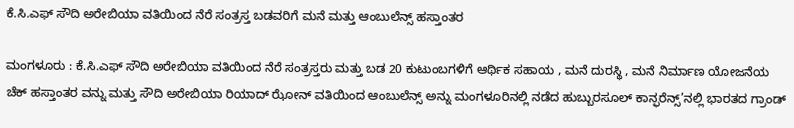ಕೆ.ಸಿ.ಎಫ್ ಸೌದಿ ಅರೇಬಿಯಾ ವತಿಯಿಂದ ನೆರೆ ಸಂತ್ರಸ್ತ ಬಡವರಿಗೆ ಮನೆ ಮತ್ತು ಆಂಬುಲೆನ್ಸ್ ಹಸ್ತಾಂತರ

ಮಂಗಳೂರು : ಕೆ.ಸಿ.ಎಫ್ ಸೌದಿ ಅರೇಬಿಯಾ ವತಿಯಿಂದ ನೆರೆ ಸಂತ್ರಸ್ತರು ಮತ್ತು ಬಡ 20 ಕುಟುಂಬಗಳಿಗೆ ಆರ್ಥಿಕ ಸಹಾಯ , ಮನೆ ದುರಸ್ಥಿ , ಮನೆ ನಿರ್ಮಾಣ ಯೋಜನೆಯ ಚೆಕ್ ಹಸ್ತಾಂತರ ವನ್ನು ಮತ್ತು ಸೌದಿ ಅರೇಬಿಯಾ ರಿಯಾದ್ ಝೋನ್ ವತಿಯಿಂದ ಆಂಬುಲೆನ್ಸ್ ಅನ್ನು ಮಂಗಳೂರಿನಲ್ಲಿ ನಡೆದ ಹುಬ್ಬುರ‌ಸೂಲ್ ಕಾನ್ಫ‌ರೆನ್ಸ್’ನ‌ಲ್ಲಿ ಭಾರತದ ಗ್ರಾಂಡ್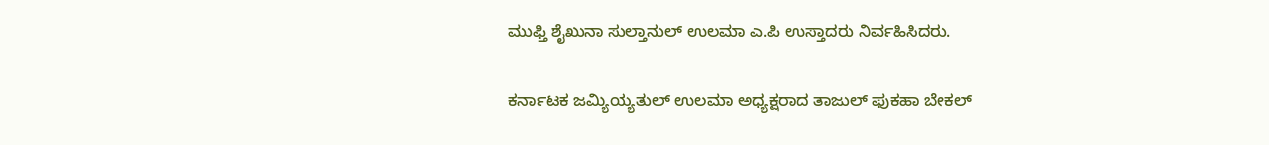ಮುಫ್ತಿ ಶೈಖುನಾ ಸುಲ್ತಾನುಲ್ ಉಲಮಾ ಎ.ಪಿ ಉಸ್ತಾದರು ನಿರ್ವಹಿಸಿದರು.

ಕ‌ರ್ನಾಟ‌ಕ‌ ಜ‌ಮ್ಯಿಯ್ಯ‌ತುಲ್ ಉಲಮಾ ಅಧ್ಯ‌ಕ್ಷ‌ರಾದ‌ ತಾಜುಲ್ ಫುಕಹಾ ಬೇಕ‌ಲ್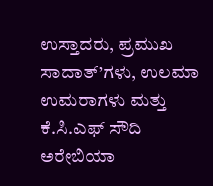ಉಸ್ತಾದ‌ರು, ಪ್ರ‌ಮುಖ‌ ಸಾದಾತ್’ಗ‌ಳು, ಉಲ‌ಮಾ ಉಮ‌ರಾಗ‌ಳು ಮತ್ತು ಕೆ.ಸಿ.ಎಫ್ ಸೌದಿ ಅರೇಬಿಯಾ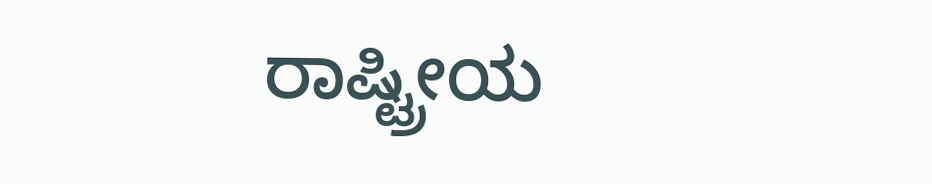ರಾಷ್ಟ್ರೀಯ‌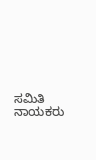ಸ‌ಮಿತಿ ನಾಯ‌ಕ‌ರು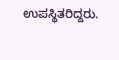ಉಪಸ್ಥಿತರಿದ್ದರು.